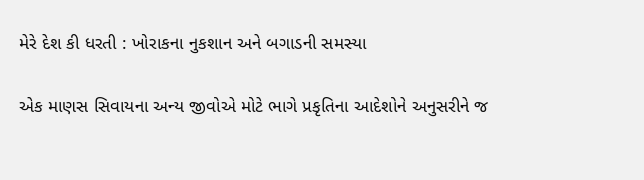મેરે દેશ કી ધરતી : ખોરાકના નુકશાન અને બગાડની સમસ્યા

એક માણસ સિવાયના અન્ય જીવોએ મોટે ભાગે પ્રકૃતિના આદેશોને અનુસરીને જ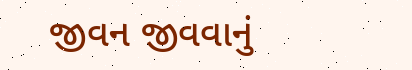જીવન જીવવાનું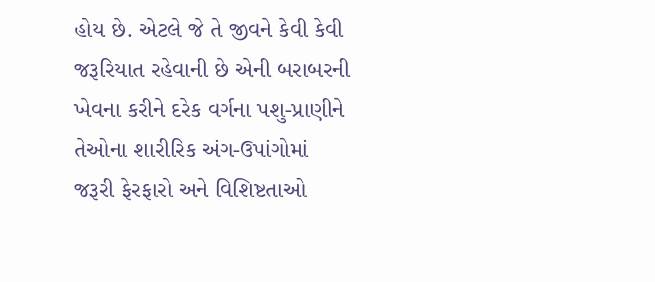હોય છે. એટલે જે તે જીવને કેવી કેવી જરૂરિયાત રહેવાની છે એની બરાબરની ખેવના કરીને દરેક વર્ગના પશુ-પ્રાણીને તેઓના શારીરિક અંગ-ઉપાંગોમાં જરૂરી ફેરફારો અને વિશિષ્ટતાઓ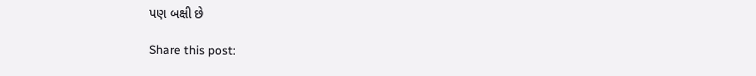પણ બક્ષી છે

Share this post: